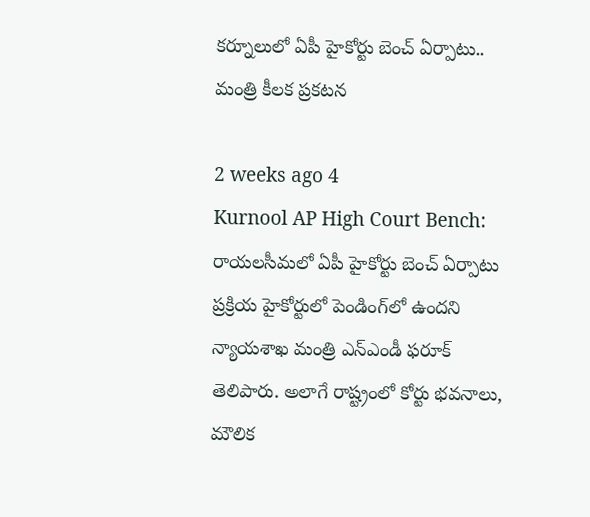కర్నూలులో ఏపీ హైకోర్టు బెంచ్ ఏర్పాటు.. మంత్రి కీలక ప్రకటన

2 weeks ago 4
Kurnool AP High Court Bench: రాయలసీమలో ఏపీ హైకోర్టు బెంచ్‌ ఏర్పాటు ప్రక్రియ హైకోర్టులో పెండింగ్‌లో ఉందని న్యాయశాఖ మంత్రి ఎన్‌ఎండీ ఫరూక్‌ తెలిపారు. అలాగే రాష్ట్రంలో కోర్టు భవనాలు, మౌలిక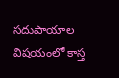సదుపాయాల విషయంలో కాస్త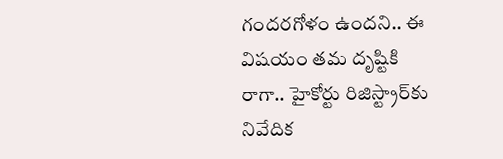గందరగోళం ఉందని.. ఈ విషయం తమ దృష్టికి రాగా.. హైకోర్టు రిజిస్ట్రార్‌కు నివేదిక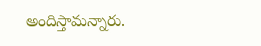అందిస్తామన్నారు.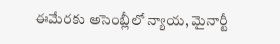ఈమేరకు అసెంబ్లీలో న్యాయ, మైనార్టీ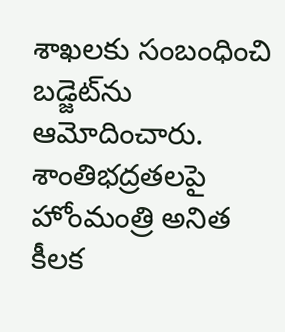శాఖలకు సంబంధించి బడ్జెట్‌ను ఆమోదించారు. శాంతిభద్రతలపై హోంమంత్రి అనిత కీలక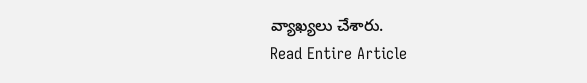వ్యాఖ్యలు చేశారు.
Read Entire Article